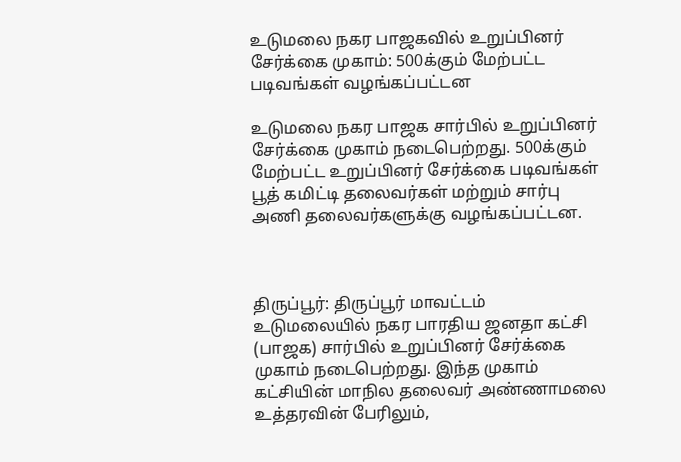உடுமலை நகர பாஜகவில் உறுப்பினர் சேர்க்கை முகாம்: 500க்கும் மேற்பட்ட படிவங்கள் வழங்கப்பட்டன

உடுமலை நகர பாஜக சார்பில் உறுப்பினர் சேர்க்கை முகாம் நடைபெற்றது. 500க்கும் மேற்பட்ட உறுப்பினர் சேர்க்கை படிவங்கள் பூத் கமிட்டி தலைவர்கள் மற்றும் சார்பு அணி தலைவர்களுக்கு வழங்கப்பட்டன.



திருப்பூர்: திருப்பூர் மாவட்டம் உடுமலையில் நகர பாரதிய ஜனதா கட்சி (பாஜக) சார்பில் உறுப்பினர் சேர்க்கை முகாம் நடைபெற்றது. இந்த முகாம் கட்சியின் மாநில தலைவர் அண்ணாமலை உத்தரவின் பேரிலும்,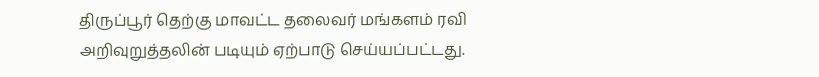திருப்பூர் தெற்கு மாவட்ட தலைவர் மங்களம் ரவி அறிவுறுத்தலின் படியும் ஏற்பாடு செய்யப்பட்டது.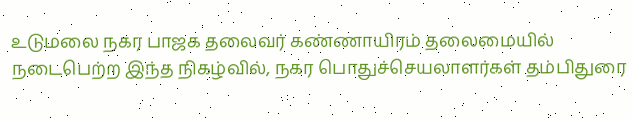உடுமலை நகர பாஜக தலைவர் கண்ணாயிரம் தலைமையில் நடைபெற்ற இந்த நிகழ்வில், நகர பொதுச்செயலாளர்கள் தம்பிதுரை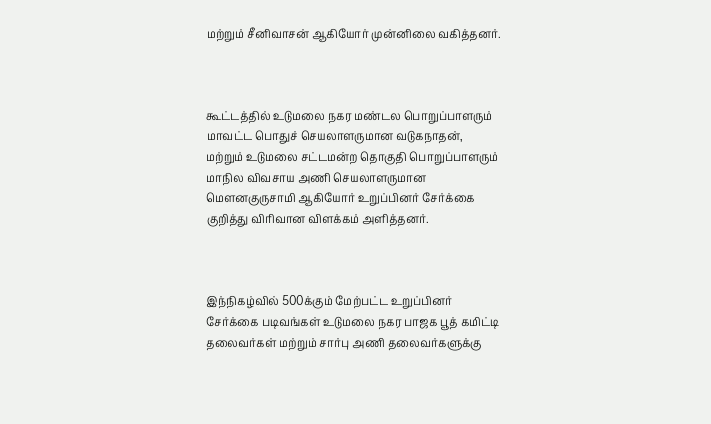மற்றும் சீனிவாசன் ஆகியோர் முன்னிலை வகித்தனர்.



கூட்டத்தில் உடுமலை நகர மண்டல பொறுப்பாளரும் மாவட்ட பொதுச் செயலாளருமான வடுகநாதன், மற்றும் உடுமலை சட்டமன்ற தொகுதி பொறுப்பாளரும் மாநில விவசாய அணி செயலாளருமான மௌனகுருசாமி ஆகியோர் உறுப்பினர் சேர்க்கை குறித்து விரிவான விளக்கம் அளித்தனர்.



இந்நிகழ்வில் 500க்கும் மேற்பட்ட உறுப்பினர் சேர்க்கை படிவங்கள் உடுமலை நகர பாஜக பூத் கமிட்டி தலைவர்கள் மற்றும் சார்பு அணி தலைவர்களுக்கு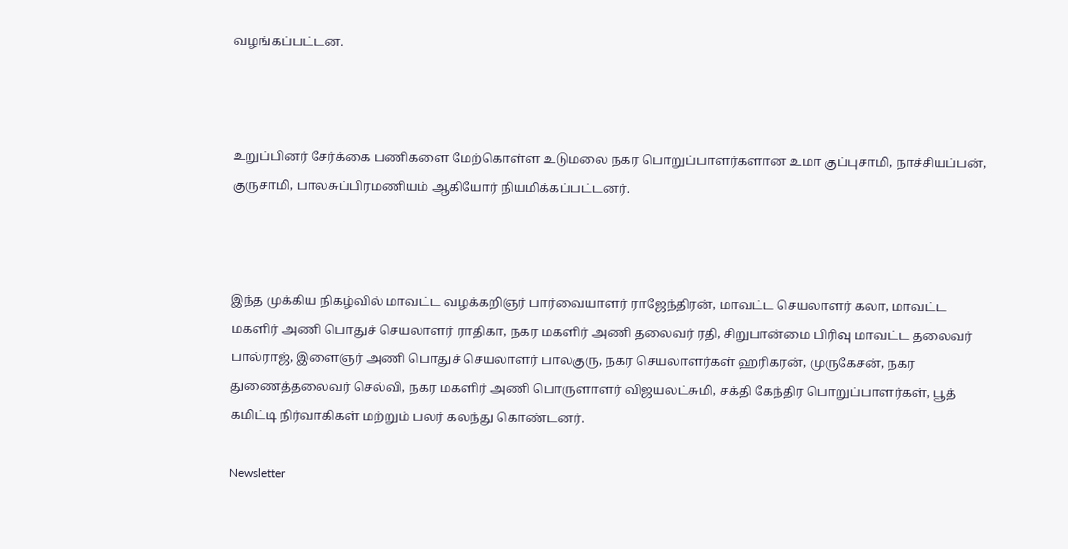வழங்கப்பட்டன.



உறுப்பினர் சேர்க்கை பணிகளை மேற்கொள்ள உடுமலை நகர பொறுப்பாளர்களான உமா குப்புசாமி, நாச்சியப்பன், குருசாமி, பாலசுப்பிரமணியம் ஆகியோர் நியமிக்கப்பட்டனர்.



இந்த முக்கிய நிகழ்வில் மாவட்ட வழக்கறிஞர் பார்வையாளர் ராஜேந்திரன், மாவட்ட செயலாளர் கலா, மாவட்ட மகளிர் அணி பொதுச் செயலாளர் ராதிகா, நகர மகளிர் அணி தலைவர் ரதி, சிறுபான்மை பிரிவு மாவட்ட தலைவர் பால்ராஜ், இளைஞர் அணி பொதுச் செயலாளர் பாலகுரு, நகர செயலாளர்கள் ஹரிகரன், முருகேசன், நகர துணைத்தலைவர் செல்வி, நகர மகளிர் அணி பொருளாளர் விஜயலட்சுமி, சக்தி கேந்திர பொறுப்பாளர்கள், பூத் கமிட்டி நிர்வாகிகள் மற்றும் பலர் கலந்து கொண்டனர்.

Newsletter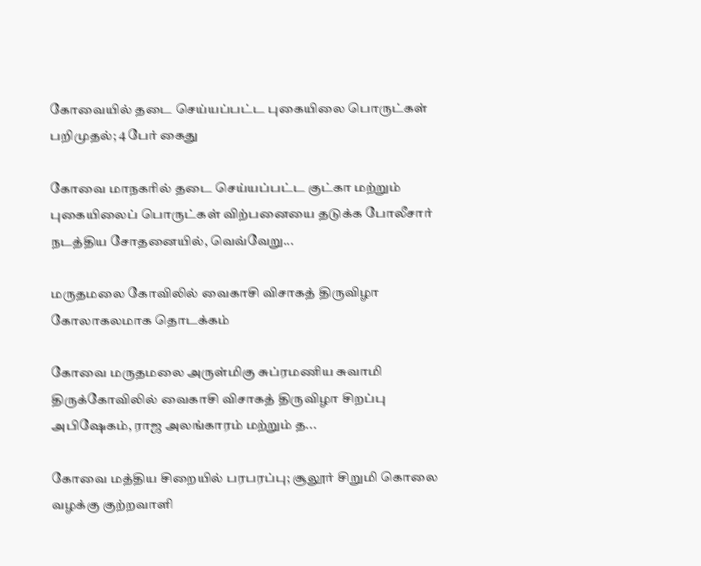கோவையில் தடை செய்யப்பட்ட புகையிலை பொருட்கள் பறிமுதல்; 4 பேர் கைது

கோவை மாநகரில் தடை செய்யப்பட்ட குட்கா மற்றும் புகையிலைப் பொருட்கள் விற்பனையை தடுக்க போலீசார் நடத்திய சோதனையில், வெவ்வேறு...

மருதமலை கோவிலில் வைகாசி விசாகத் திருவிழா கோலாகலமாக தொடக்கம்

கோவை மருதமலை அருள்மிகு சுப்ரமணிய சுவாமி திருக்கோவிலில் வைகாசி விசாகத் திருவிழா சிறப்பு அபிஷேகம், ராஜ அலங்காரம் மற்றும் த...

கோவை மத்திய சிறையில் பரபரப்பு; சூலூர் சிறுமி கொலை வழக்கு குற்றவாளி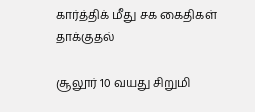கார்த்திக் மீது சக கைதிகள் தாக்குதல்

சூலூர் 10 வயது சிறுமி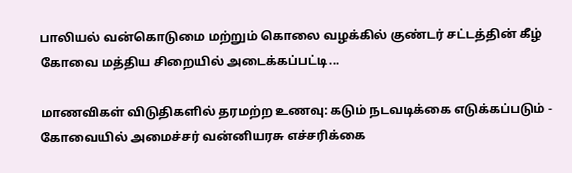பாலியல் வன்கொடுமை மற்றும் கொலை வழக்கில் குண்டர் சட்டத்தின் கீழ் கோவை மத்திய சிறையில் அடைக்கப்பட்டி...

மாணவிகள் விடுதிகளில் தரமற்ற உணவு: கடும் நடவடிக்கை எடுக்கப்படும் - கோவையில் அமைச்சர் வன்னியரசு எச்சரிக்கை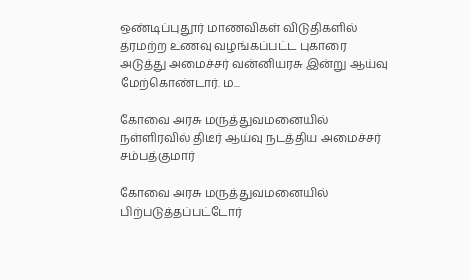ஒண்டிப்புதூர் மாணவிகள் விடுதிகளில் தரமற்ற உணவு வழங்கப்பட்ட புகாரை அடுத்து அமைச்சர் வன்னியரசு இன்று ஆய்வு மேற்கொண்டார். ம...

கோவை அரசு மருத்துவமனையில் நள்ளிரவில் திடீர் ஆய்வு நடத்திய அமைச்சர் சம்பத்குமார்

கோவை அரசு மருத்துவமனையில் பிற்படுத்தப்பட்டோர்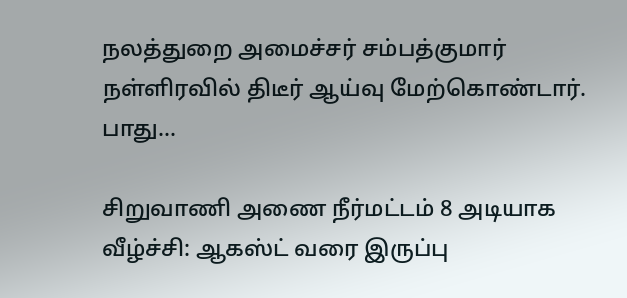நலத்துறை அமைச்சர் சம்பத்குமார் நள்ளிரவில் திடீர் ஆய்வு மேற்கொண்டார். பாது...

சிறுவாணி அணை நீர்மட்டம் 8 அடியாக வீழ்ச்சி: ஆகஸ்ட் வரை இருப்பு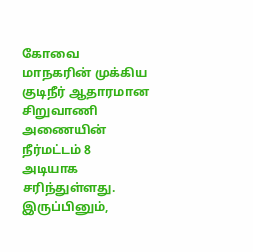கோவை மாநகரின் முக்கிய குடிநீர் ஆதாரமான சிறுவாணி அணையின் நீர்மட்டம் 8 அடியாக சரிந்துள்ளது. இருப்பினும்,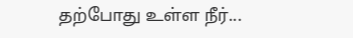தற்போது உள்ள நீர்...